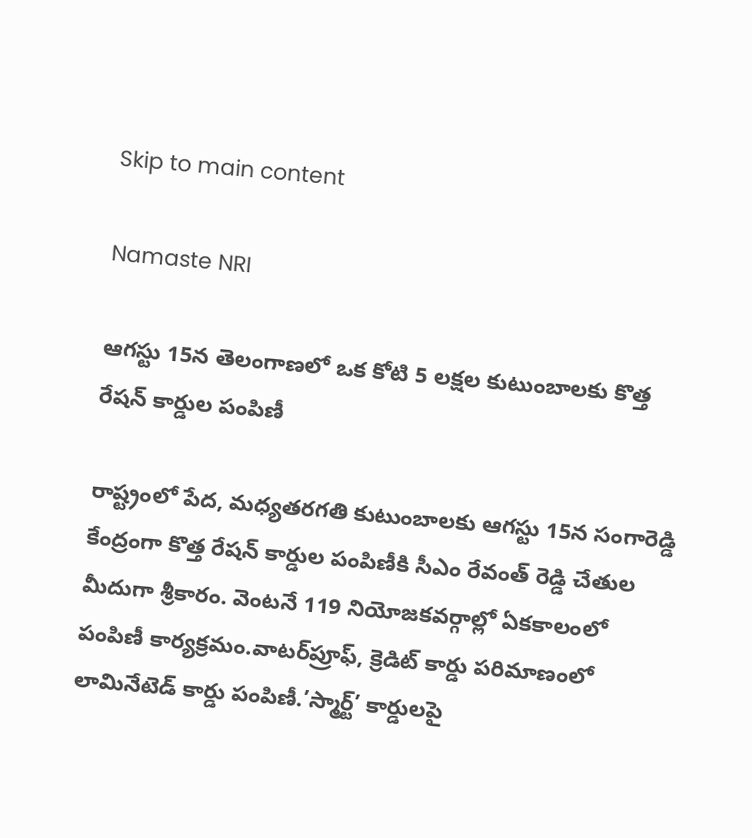Skip to main content

Namaste NRI

ఆగస్టు 15న తెలంగాణలో ఒక కోటి 5 లక్షల కుటుంబాలకు కొత్త రేషన్ కార్డుల పంపిణీ

రాష్ట్రంలో పేద, మధ్యతరగతి కుటుంబాలకు ఆగస్టు 15న సంగారెడ్డి కేంద్రంగా కొత్త రేషన్ కార్డుల పంపిణీకి సీఎం రేవంత్ రెడ్డి చేతుల మీదుగా శ్రీకారం. వెంటనే 119 నియోజకవర్గాల్లో ఏకకాలంలో పంపిణీ కార్యక్రమం.వాటర్‌ప్రూఫ్‌, క్రెడిట్ కార్డు పరిమాణంలో లామినేటెడ్ కార్డు పంపిణీ.’స్మార్ట్’ కార్డులపై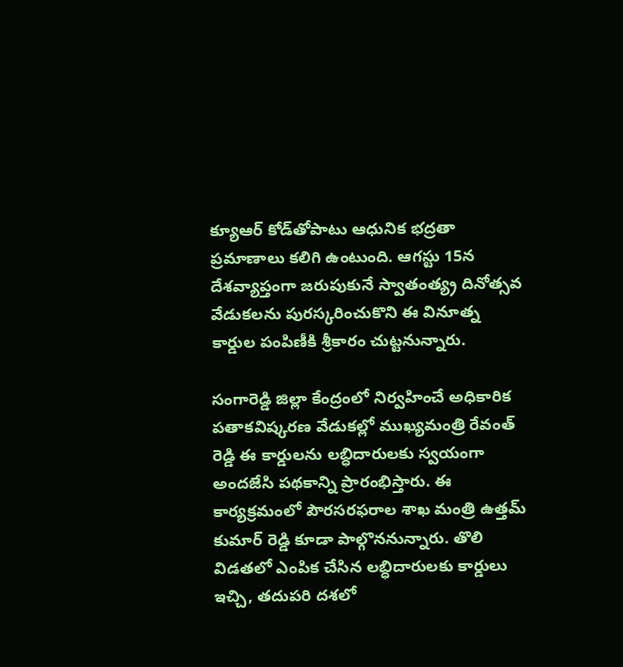క్యూఆర్ కోడ్‌తోపాటు ఆధునిక భద్రతా ప్రమాణాలు కలిగి ఉంటుంది. ఆగస్టు 15న దేశవ్యాప్తంగా జరుపుకునే స్వాతంత్య్ర దినోత్సవ వేడుకలను పురస్కరించుకొని ఈ వినూత్న కార్డుల పంపిణీకి శ్రీకారం చుట్టనున్నారు.

సంగారెడ్డి జిల్లా కేంద్రంలో నిర్వహించే అధికారిక పతాకవిష్కరణ వేడుకల్లో ముఖ్యమంత్రి రేవంత్ రెడ్డి ఈ కార్డులను లబ్ధిదారులకు స్వయంగా అందజేసి పథకాన్ని ప్రారంభిస్తారు. ఈ కార్యక్రమంలో పౌరసరఫరాల శాఖ మంత్రి ఉత్తమ్‌ కుమార్ రెడ్డి కూడా పాల్గొననున్నారు. తొలి విడతలో ఎంపిక చేసిన లబ్ధిదారులకు కార్డులు ఇచ్చి, తదుపరి దశలో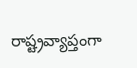రాష్ట్రవ్యాప్తంగా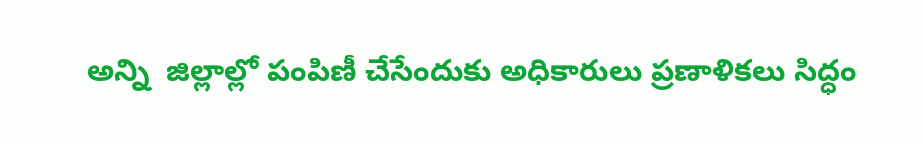అన్ని  జిల్లాల్లో పంపిణీ చేసేందుకు అధికారులు ప్రణాళికలు సిద్ధం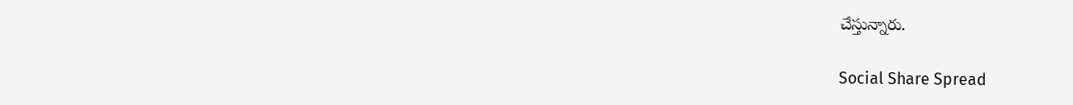చేస్తున్నారు.

Social Share Spread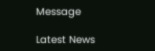Message

Latest News